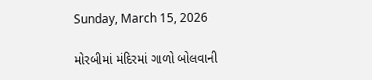Sunday, March 15, 2026

મોરબીમાં મંદિરમાં ગાળો બોલવાની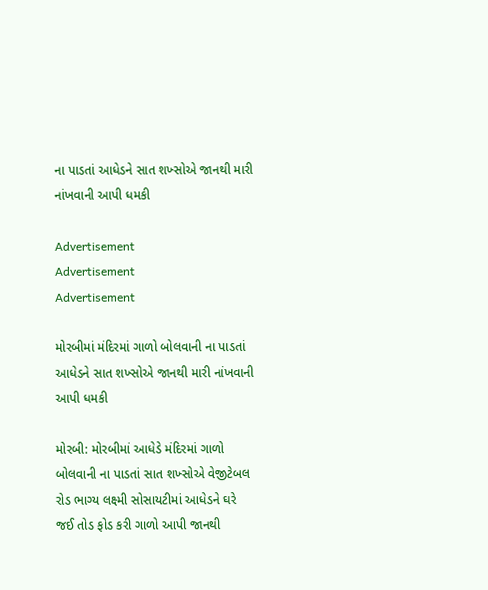ના પાડતાં આધેડને સાત શખ્સોએ જાનથી મારી નાંખવાની આપી ધમકી

Advertisement
Advertisement
Advertisement

મોરબીમાં મંદિરમાં ગાળો બોલવાની ના પાડતાં આધેડને સાત શખ્સોએ જાનથી મારી નાંખવાની આપી ધમકી

મોરબી: મોરબીમાં આધેડે મંદિરમાં ગાળો બોલવાની ના પાડતાં સાત શખ્સોએ વેજીટેબલ રોડ ભાગ્ય લક્ષ્મી સોસાયટીમાં આધેડને ઘરે જઈ તોડ ફોડ કરી ગાળો આપી જાનથી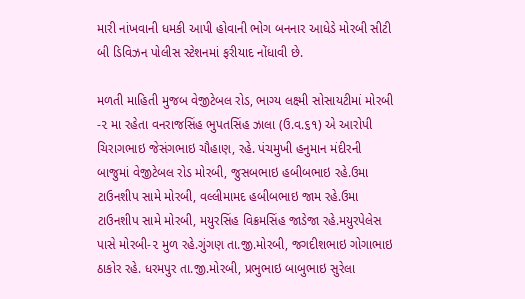મારી નાંખવાની ધમકી આપી હોવાની ભોગ બનનાર આધેડે મોરબી સીટી બી ડિવિઝન પોલીસ સ્ટેશનમાં ફરીયાદ નોંધાવી છે.

મળતી માહિતી મુજબ વેજીટેબલ રોડ, ભાગ્ય લક્ષ્મી સોસાયટીમાં મોરબી -૨ મા રહેતા વનરાજસિંહ ભુપતસિંહ ઝાલા (ઉ.વ.૬૧) એ આરોપી ચિરાગભાઇ જેસંગભાઇ ચૌહાણ, રહે. પંચમુખી હનુમાન મંદીરની બાજુમાં વેજીટેબલ રોડ મોરબી, જુસબભાઇ હબીબભાઇ રહે.ઉમા ટાઉનશીપ સામે મોરબી, વલ્લીમામદ હબીબભાઇ જામ રહે.ઉમા ટાઉનશીપ સામે મોરબી, મયુરસિંહ વિક્રમસિંહ જાડેજા રહે.મયુરપેલેસ પાસે મોરબી-૨ મુળ રહે.ગુંગણ તા.જી.મોરબી, જગદીશભાઇ ગોગાભાઇ ઠાકોર રહે. ધરમપુર તા.જી.મોરબી, પ્રભુભાઇ બાબુભાઇ સુરેલા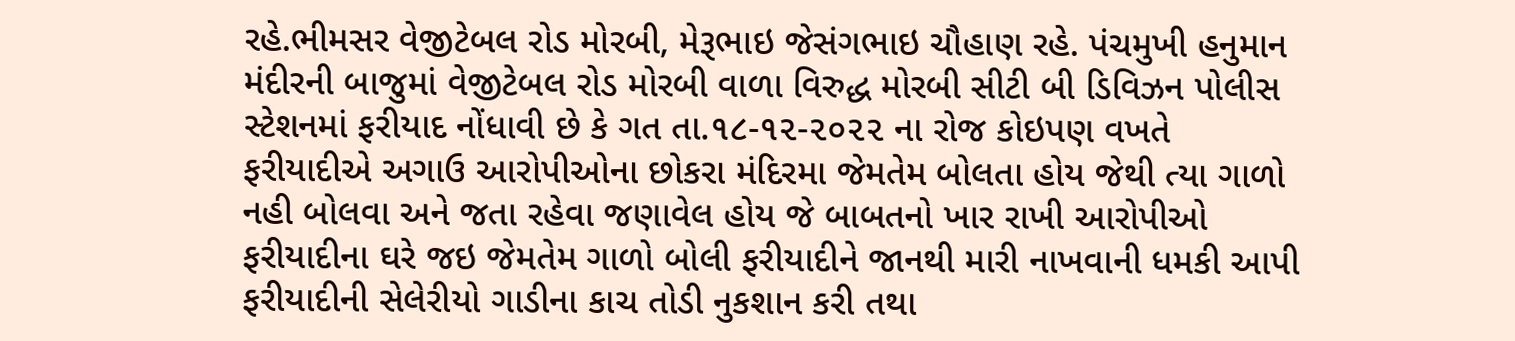રહે.ભીમસર વેજીટેબલ રોડ મોરબી, મેરૂભાઇ જેસંગભાઇ ચૌહાણ રહે. પંચમુખી હનુમાન મંદીરની બાજુમાં વેજીટેબલ રોડ મોરબી વાળા વિરુદ્ધ મોરબી સીટી બી ડિવિઝન પોલીસ સ્ટેશનમાં ફરીયાદ નોંધાવી છે કે ગત તા.૧૮-૧૨-૨૦૨૨ ના રોજ કોઇપણ વખતે ફરીયાદીએ અગાઉ આરોપીઓના છોકરા મંદિરમા જેમતેમ બોલતા હોય જેથી ત્યા ગાળો નહી બોલવા અને જતા રહેવા જણાવેલ હોય જે બાબતનો ખાર રાખી આરોપીઓ ફરીયાદીના ઘરે જઇ જેમતેમ ગાળો બોલી ફરીયાદીને જાનથી મારી નાખવાની ધમકી આપી ફરીયાદીની સેલેરીયો ગાડીના કાચ તોડી નુકશાન કરી તથા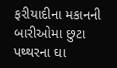ફરીયાદીના મકાનની બારીઓમા છુટા પથ્થરના ઘા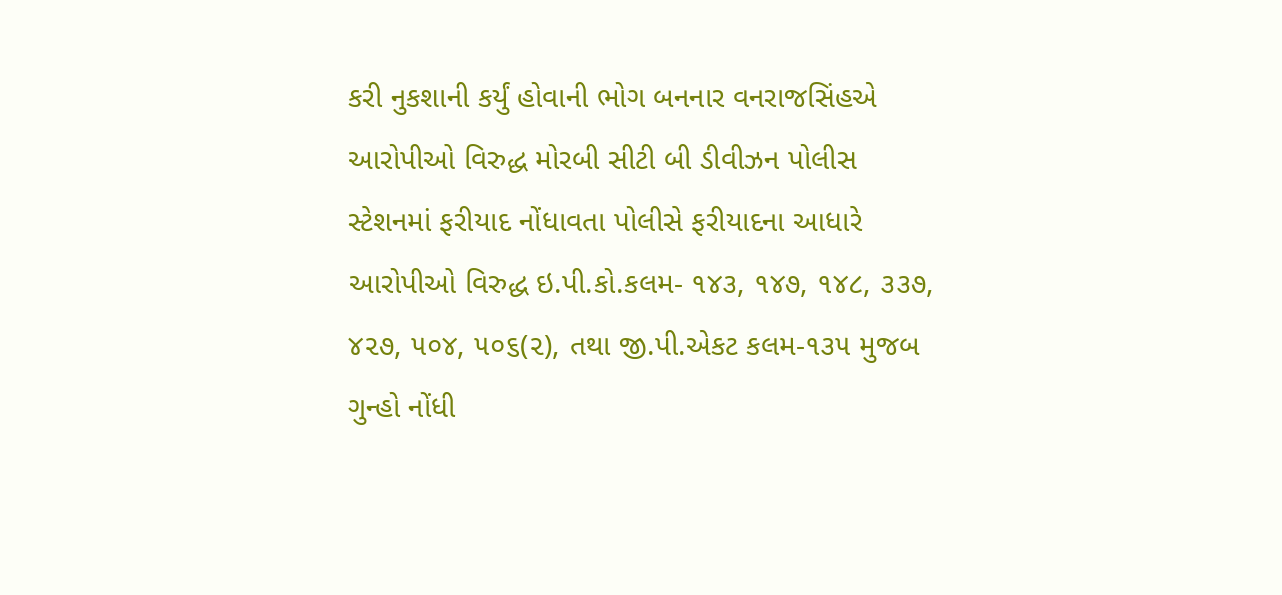કરી નુકશાની કર્યું હોવાની ભોગ બનનાર વનરાજસિંહએ આરોપીઓ વિરુદ્ધ મોરબી સીટી બી ડીવીઝન પોલીસ સ્ટેશનમાં ફરીયાદ નોંધાવતા પોલીસે ફરીયાદના આધારે આરોપીઓ વિરુદ્ધ ઇ.પી.કો.કલમ- ૧૪૩, ૧૪૭, ૧૪૮, ૩૩૭, ૪૨૭, ૫૦૪, ૫૦૬(૨), તથા જી.પી.એકટ કલમ-૧૩૫ મુજબ ગુન્હો નોંધી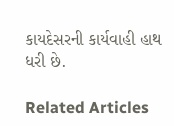કાયદેસરની કાર્યવાહી હાથ ધરી છે.

Related Articles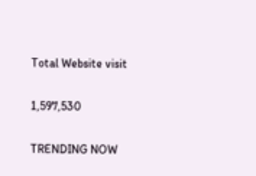Total Website visit

1,597,530

TRENDING NOW